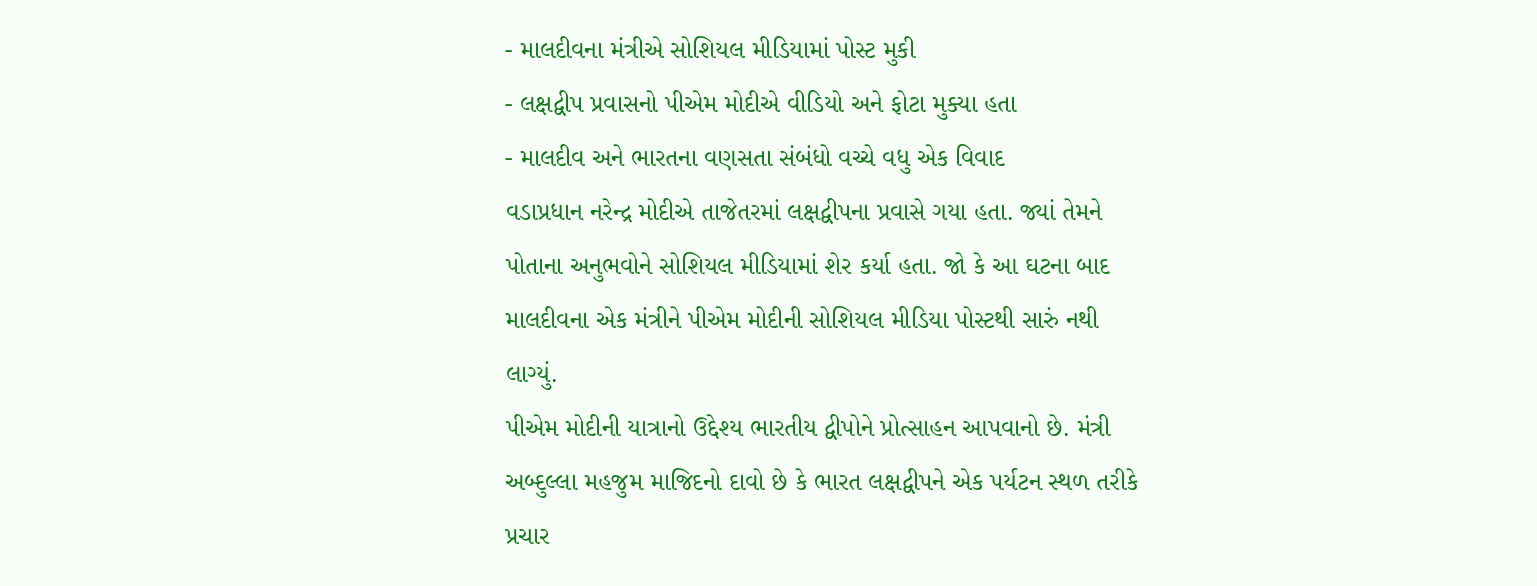- માલદીવના મંત્રીએ સોશિયલ મીડિયામાં પોસ્ટ મુકી
- લક્ષદ્વીપ પ્રવાસનો પીએમ મોદીએ વીડિયો અને ફોટા મુક્યા હતા
- માલદીવ અને ભારતના વણસતા સંબંધો વચ્ચે વધુ એક વિવાદ
વડાપ્રધાન નરેન્દ્ર મોદીએ તાજેતરમાં લક્ષદ્વીપના પ્રવાસે ગયા હતા. જ્યાં તેમને પોતાના અનુભવોને સોશિયલ મીડિયામાં શેર કર્યા હતા. જો કે આ ઘટના બાદ માલદીવના એક મંત્રીને પીએમ મોદીની સોશિયલ મીડિયા પોસ્ટથી સારું નથી લાગ્યું.
પીએમ મોદીની યાત્રાનો ઉદ્દેશ્ય ભારતીય દ્વીપોને પ્રોત્સાહન આપવાનો છે. મંત્રી અબ્દુલ્લા મહજુમ માજિદનો દાવો છે કે ભારત લક્ષદ્વીપને એક પર્યટન સ્થળ તરીકે પ્રચાર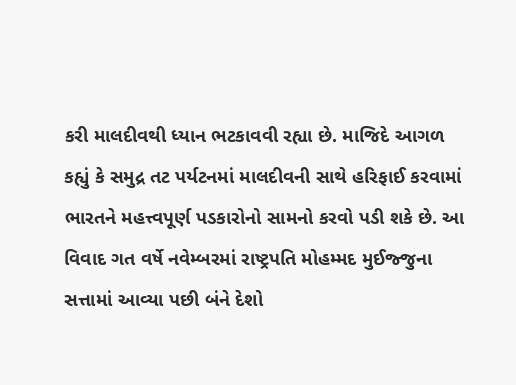કરી માલદીવથી ધ્યાન ભટકાવવી રહ્યા છે. માજિદે આગળ કહ્યું કે સમુદ્ર તટ પર્યટનમાં માલદીવની સાથે હરિફાઈ કરવામાં ભારતને મહત્ત્વપૂર્ણ પડકારોનો સામનો કરવો પડી શકે છે. આ વિવાદ ગત વર્ષે નવેમ્બરમાં રાષ્ટ્રપતિ મોહમ્મદ મુઈજ્જુના સત્તામાં આવ્યા પછી બંને દેશો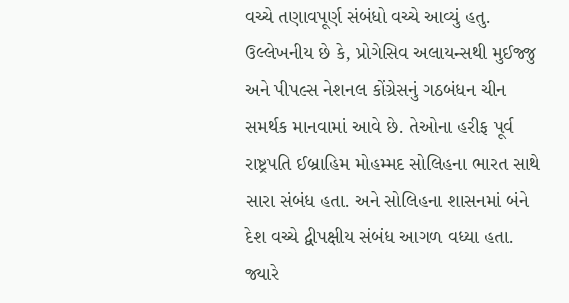વચ્ચે તણાવપૂર્ણ સંબંધો વચ્ચે આવ્યું હતુ.
ઉલ્લેખનીય છે કે, પ્રોગેસિવ અલાયન્સથી મુઈજ્જુ અને પીપલ્સ નેશનલ કોંગ્રેસનું ગઠબંધન ચીન સમર્થક માનવામાં આવે છે. તેઓના હરીફ પૂર્વ રાષ્ટ્રપતિ ઈબ્રાહિમ મોહમ્મદ સોલિહના ભારત સાથે સારા સંબંધ હતા. અને સોલિહના શાસનમાં બંને દેશ વચ્ચે દ્વીપક્ષીય સંબંધ આગળ વધ્યા હતા. જ્યારે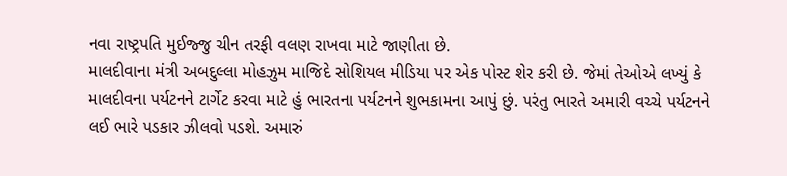નવા રાષ્ટ્રપતિ મુઈજ્જુ ચીન તરફી વલણ રાખવા માટે જાણીતા છે.
માલદીવાના મંત્રી અબદુલ્લા મોહઝુમ માજિદે સોશિયલ મીડિયા પર એક પોસ્ટ શેર કરી છે. જેમાં તેઓએ લખ્યું કે માલદીવના પર્યટનને ટાર્ગેટ કરવા માટે હું ભારતના પર્યટનને શુભકામના આપું છું. પરંતુ ભારતે અમારી વચ્ચે પર્યટનને લઈ ભારે પડકાર ઝીલવો પડશે. અમારું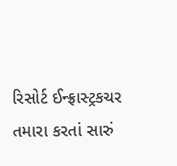રિસોર્ટ ઈન્ફ્રાસ્ટ્રકચર તમારા કરતાં સારું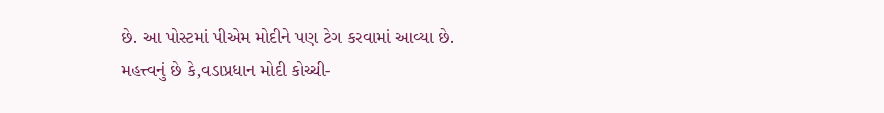છે. આ પોસ્ટમાં પીએમ મોદીને પણ ટેગ કરવામાં આવ્યા છે.
મહત્ત્વનું છે કે,વડાપ્રધાન મોદી કોચ્ચી-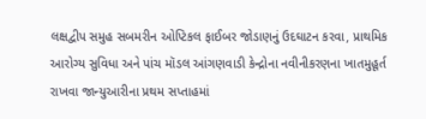લક્ષદ્વીપ સમુહ સબમરીન ઓપ્ટિકલ ફાઈબર જોડાણનું ઉદઘાટન કરવા, પ્રાથમિક આરોગ્ય સુવિધા અને પાંચ મૉડલ આંગણવાડી કેન્દ્રોના નવીનીકરણના ખાતમુહૂર્ત રાખવા જાન્યુઆરીના પ્રથમ સપ્તાહમાં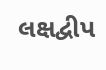લક્ષદ્વીપ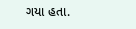ગયા હતા.